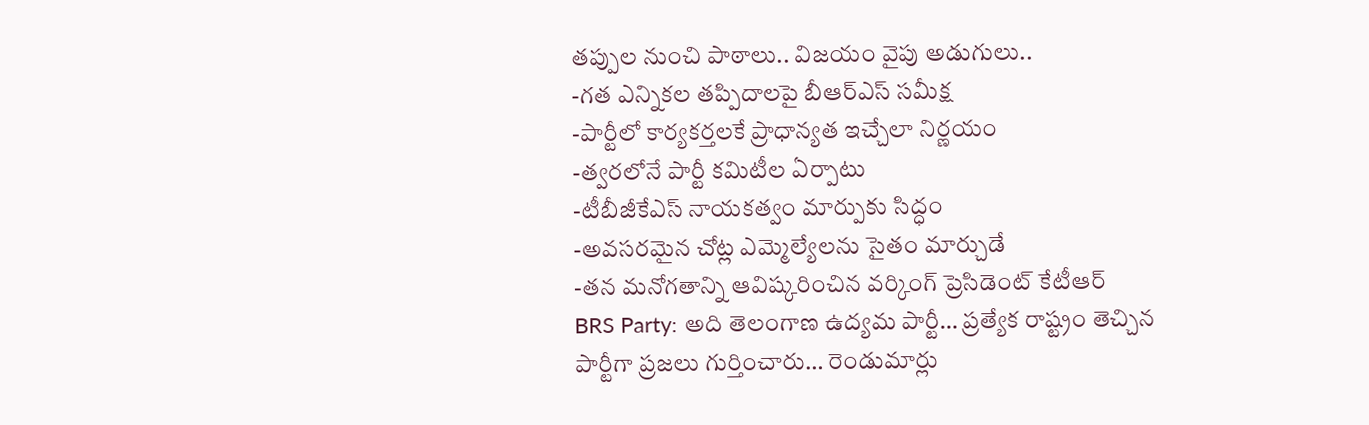తప్పుల నుంచి పాఠాలు.. విజయం వైపు అడుగులు..
-గత ఎన్నికల తప్పిదాలపై బీఆర్ఎస్ సమీక్ష
-పార్టీలో కార్యకర్తలకే ప్రాధాన్యత ఇచ్చేలా నిర్ణయం
-త్వరలోనే పార్టీ కమిటీల ఏర్పాటు
-టీబీజీకేఎస్ నాయకత్వం మార్పుకు సిద్ధం
-అవసరమైన చోట్ల ఎమ్మెల్యేలను సైతం మార్చుడే
-తన మనోగతాన్ని ఆవిష్కరించిన వర్కింగ్ ప్రెసిడెంట్ కేటీఆర్
BRS Party: అది తెలంగాణ ఉద్యమ పార్టీ… ప్రత్యేక రాష్ట్రం తెచ్చిన పార్టీగా ప్రజలు గుర్తించారు… రెండుమార్లు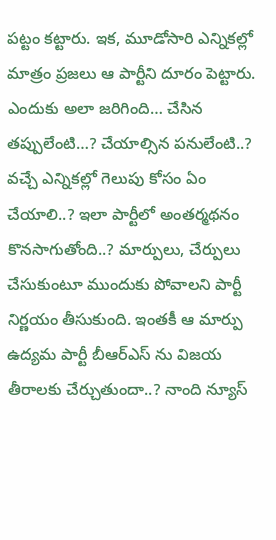పట్టం కట్టారు. ఇక, మూడోసారి ఎన్నికల్లో మాత్రం ప్రజలు ఆ పార్టీని దూరం పెట్టారు. ఎందుకు అలా జరిగింది… చేసిన తప్పులేంటి…? చేయాల్సిన పనులేంటి..? వచ్చే ఎన్నికల్లో గెలుపు కోసం ఏం చేయాలి..? ఇలా పార్టీలో అంతర్మథనం కొనసాగుతోంది..? మార్పులు, చేర్పులు చేసుకుంటూ ముందుకు పోవాలని పార్టీ నిర్ణయం తీసుకుంది. ఇంతకీ ఆ మార్పు ఉద్యమ పార్టీ బీఆర్ఎస్ ను విజయ తీరాలకు చేర్చుతుందా..? నాంది న్యూస్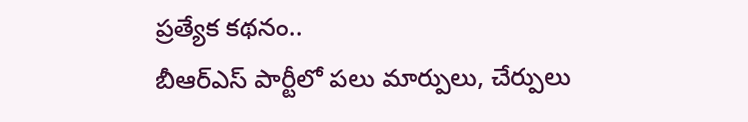ప్రత్యేక కథనం..
బీఆర్ఎస్ పార్టీలో పలు మార్పులు, చేర్పులు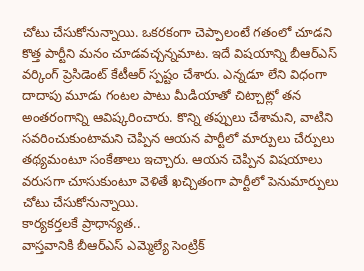చోటు చేసుకోనున్నాయి. ఒకరకంగా చెప్పాలంటే గతంలో చూడని కొత్త పార్టీని మనం చూడవచ్చన్నమాట. ఇదే విషయాన్ని బీఆర్ఎస్ వర్కింగ్ ప్రెసిడెంట్ కేటీఆర్ స్పష్టం చేశారు. ఎన్నడూ లేని విధంగా దాదాపు మూడు గంటల పాటు మీడియాతో చిట్చాట్లో తన అంతరంగాన్ని ఆవిష్కరించారు. కొన్ని తప్పులు చేశామని, వాటిని సవరించుకుంటామని చెప్పిన ఆయన పార్టీలో మార్పులు చేర్పులు తథ్యమంటూ సంకేతాలు ఇచ్చారు. ఆయన చెప్పిన విషయాలు వరుసగా చూసుకుంటూ వెళితే ఖచ్చితంగా పార్టీలో పెనుమార్పులు చోటు చేసుకోనున్నాయి.
కార్యకర్తలకే ప్రాధాన్యత..
వాస్తవానికి బీఆర్ఎస్ ఎమ్మెల్యే సెంట్రిక్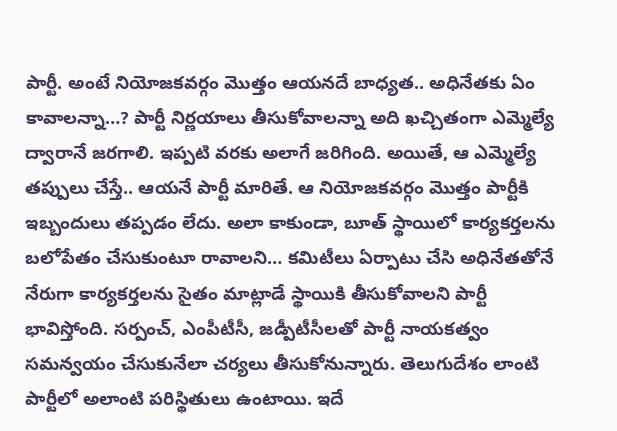పార్టీ. అంటే నియోజకవర్గం మొత్తం ఆయనదే బాధ్యత.. అధినేతకు ఏం కావాలన్నా…? పార్టీ నిర్ణయాలు తీసుకోవాలన్నా అది ఖచ్చితంగా ఎమ్మెల్యే ద్వారానే జరగాలి. ఇప్పటి వరకు అలాగే జరిగింది. అయితే, ఆ ఎమ్మెల్యే తప్పులు చేస్తే.. ఆయనే పార్టీ మారితే. ఆ నియోజకవర్గం మొత్తం పార్టీకి ఇబ్బందులు తప్పడం లేదు. అలా కాకుండా, బూత్ స్థాయిలో కార్యకర్తలను బలోపేతం చేసుకుంటూ రావాలని… కమిటీలు ఏర్పాటు చేసి అధినేతతోనే నేరుగా కార్యకర్తలను సైతం మాట్లాడే స్థాయికి తీసుకోవాలని పార్టీ భావిస్తోంది. సర్పంచ్, ఎంపీటీసీ, జడ్పీటీసీలతో పార్టీ నాయకత్వం సమన్వయం చేసుకునేలా చర్యలు తీసుకోనున్నారు. తెలుగుదేశం లాంటి పార్టీలో అలాంటి పరిస్థితులు ఉంటాయి. ఇదే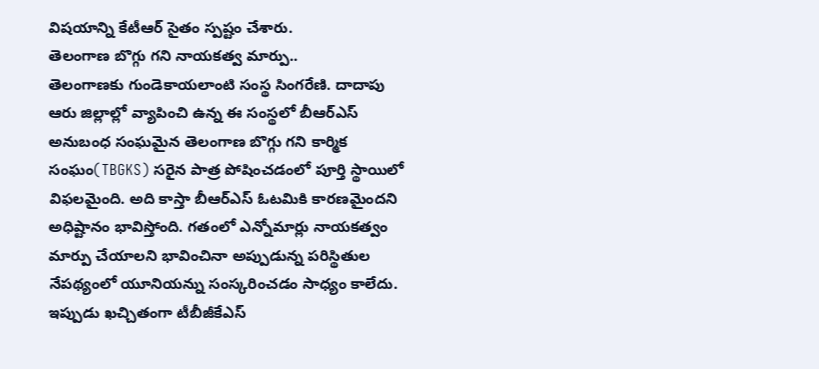విషయాన్ని కేటీఆర్ సైతం స్పష్టం చేశారు.
తెలంగాణ బొగ్గు గని నాయకత్వ మార్పు..
తెలంగాణకు గుండెకాయలాంటి సంస్థ సింగరేణి. దాదాపు ఆరు జిల్లాల్లో వ్యాపించి ఉన్న ఈ సంస్థలో బీఆర్ఎస్ అనుబంధ సంఘమైన తెలంగాణ బొగ్గు గని కార్మిక సంఘం(TBGKS) సరైన పాత్ర పోషించడంలో పూర్తి స్థాయిలో విఫలమైంది. అది కాస్తా బీఆర్ఎస్ ఓటమికి కారణమైందని అధిష్టానం భావిస్తోంది. గతంలో ఎన్నోమార్లు నాయకత్వం మార్పు చేయాలని భావించినా అప్పుడున్న పరిస్థితుల నేపథ్యంలో యూనియన్ను సంస్కరించడం సాధ్యం కాలేదు. ఇప్పుడు ఖచ్చితంగా టీబీజీకేఎస్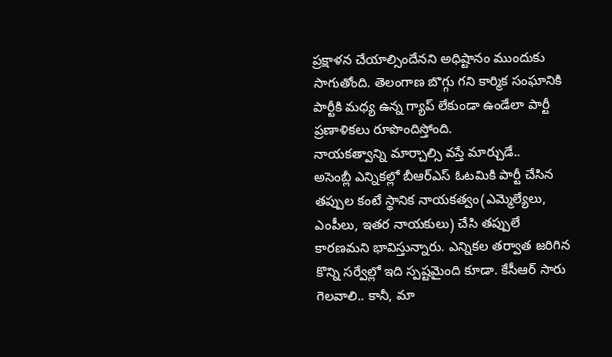ప్రక్షాళన చేయాల్సిందేనని అధిష్టానం ముందుకు సాగుతోంది. తెలంగాణ బొగ్గు గని కార్మిక సంఘానికి పార్టీకి మధ్య ఉన్న గ్యాప్ లేకుండా ఉండేలా పార్టీ ప్రణాళికలు రూపొందిస్తోంది.
నాయకత్వాన్ని మార్చాల్సి వస్తే మార్చుడే..
అసెంబ్లీ ఎన్నికల్లో బీఆర్ఎస్ ఓటమికి పార్టీ చేసిన తప్పుల కంటే స్థానిక నాయకత్వం(ఎమ్మెల్యేలు, ఎంపీలు, ఇతర నాయకులు) చేసి తప్పులే కారణమని భావిస్తున్నారు. ఎన్నికల తర్వాత జరిగిన కొన్ని సర్వేల్లో ఇది స్పష్టమైంది కూడా. కేసీఆర్ సారు గెలవాలి.. కానీ, మా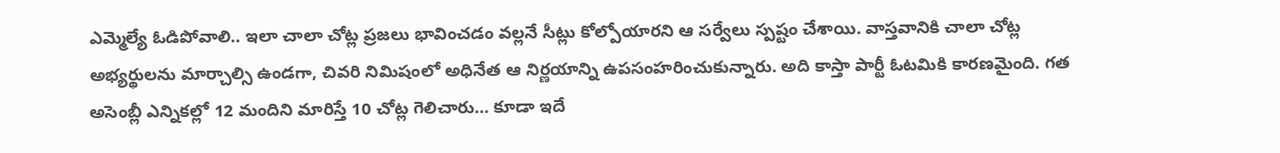ఎమ్మెల్యే ఓడిపోవాలి.. ఇలా చాలా చోట్ల ప్రజలు భావించడం వల్లనే సీట్లు కోల్పోయారని ఆ సర్వేలు స్పష్టం చేశాయి. వాస్తవానికి చాలా చోట్ల అభ్యర్థులను మార్చాల్సి ఉండగా, చివరి నిమిషంలో అధినేత ఆ నిర్ణయాన్ని ఉపసంహరించుకున్నారు. అది కాస్తా పార్టీ ఓటమికి కారణమైంది. గత అసెంబ్లీ ఎన్నికల్లో 12 మందిని మారిస్తే 10 చోట్ల గెలిచారు… కూడా ఇదే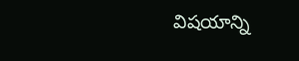విషయాన్ని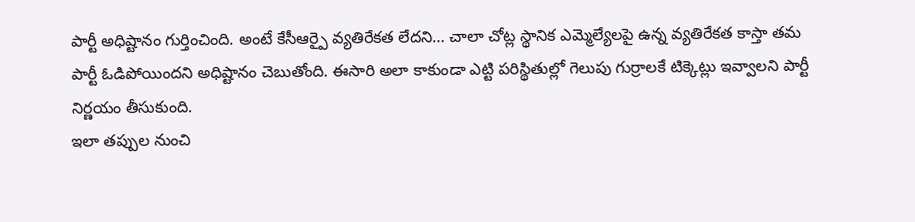పార్టీ అధిష్టానం గుర్తించింది. అంటే కేసీఆర్పై వ్యతిరేకత లేదని… చాలా చోట్ల స్థానిక ఎమ్మెల్యేలపై ఉన్న వ్యతిరేకత కాస్తా తమ పార్టీ ఓడిపోయిందని అధిష్టానం చెబుతోంది. ఈసారి అలా కాకుండా ఎట్టి పరిస్థితుల్లో గెలుపు గుర్రాలకే టిక్కెట్లు ఇవ్వాలని పార్టీ నిర్ణయం తీసుకుంది.
ఇలా తప్పుల నుంచి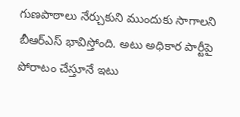గుణపాఠాలు నేర్చుకుని ముందుకు సాగాలని బీఆర్ఎస్ భావిస్తోంది. అటు అధికార పార్టీపై పోరాటం చేస్తూనే ఇటు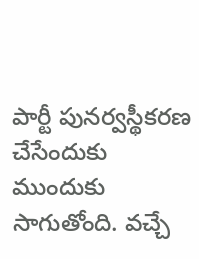పార్టీ పునర్వస్థీకరణ చేసేందుకు ముందుకు సాగుతోంది. వచ్చే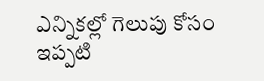ఎన్నికల్లో గెలుపు కోసం ఇప్పటి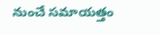నుంచే సమాయత్తం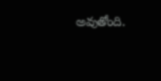అవుతోంది.